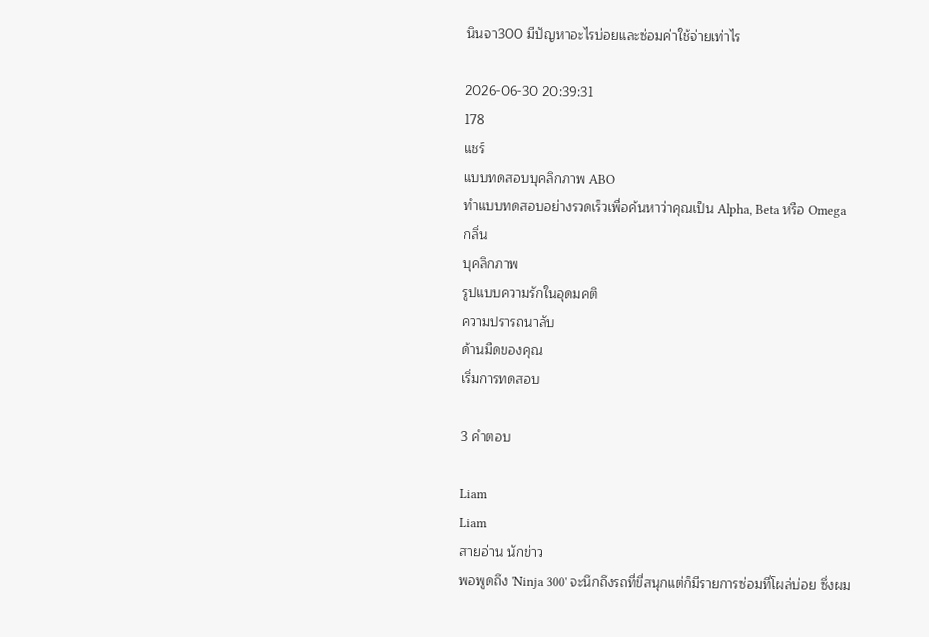นินจา300 มีปัญหาอะไรบ่อยและซ่อมค่าใช้จ่ายเท่าไร

2026-06-30 20:39:31
178
แชร์
แบบทดสอบบุคลิกภาพ ABO
ทำแบบทดสอบอย่างรวดเร็วเพื่อค้นหาว่าคุณเป็น Alpha, Beta หรือ Omega
กลิ่น
บุคลิกภาพ
รูปแบบความรักในอุดมคติ
ความปรารถนาลับ
ด้านมืดของคุณ
เริ่มการทดสอบ

3 คำตอบ

Liam
Liam
สายอ่าน นักข่าว
พอพูดถึง 'Ninja 300' จะนึกถึงรถที่ขี่สนุกแต่ก็มีรายการซ่อมที่โผล่บ่อย ซึ่งผม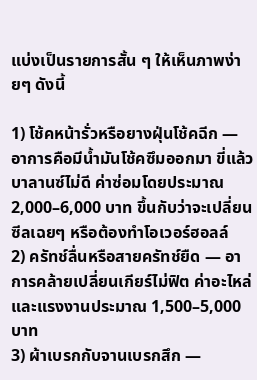แบ่งเป็นรายการสั้น ๆ ให้เห็นภาพง่ายๆ ดังนี้

1) โช้คหน้ารั่วหรือยางฝุ่นโช้คฉีก — อาการคือมีน้ำมันโช้คซึมออกมา ขี่แล้วบาลานซ์ไม่ดี ค่าซ่อมโดยประมาณ 2,000–6,000 บาท ขึ้นกับว่าจะเปลี่ยนซีลเฉยๆ หรือต้องทำโอเวอร์ฮอลล์
2) ครัทช์ลื่นหรือสายครัทช์ยืด — อาการคล้ายเปลี่ยนเกียร์ไม่ฟิต ค่าอะไหล่และแรงงานประมาณ 1,500–5,000 บาท
3) ผ้าเบรกกับจานเบรกสึก —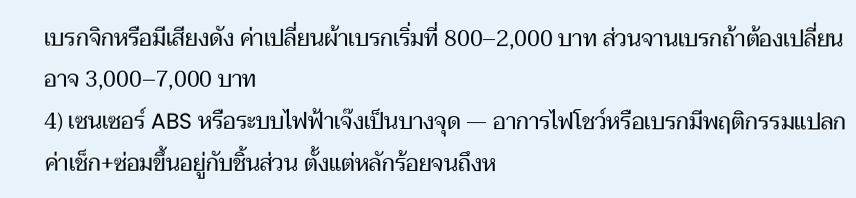เบรกจิกหรือมีเสียงดัง ค่าเปลี่ยนผ้าเบรกเริ่มที่ 800–2,000 บาท ส่วนจานเบรกถ้าต้องเปลี่ยนอาจ 3,000–7,000 บาท
4) เซนเซอร์ ABS หรือระบบไฟฟ้าเจ๊งเป็นบางจุด — อาการไฟโชว์หรือเบรกมีพฤติกรรมแปลก ค่าเช็ก+ซ่อมขึ้นอยู่กับชิ้นส่วน ตั้งแต่หลักร้อยจนถึงห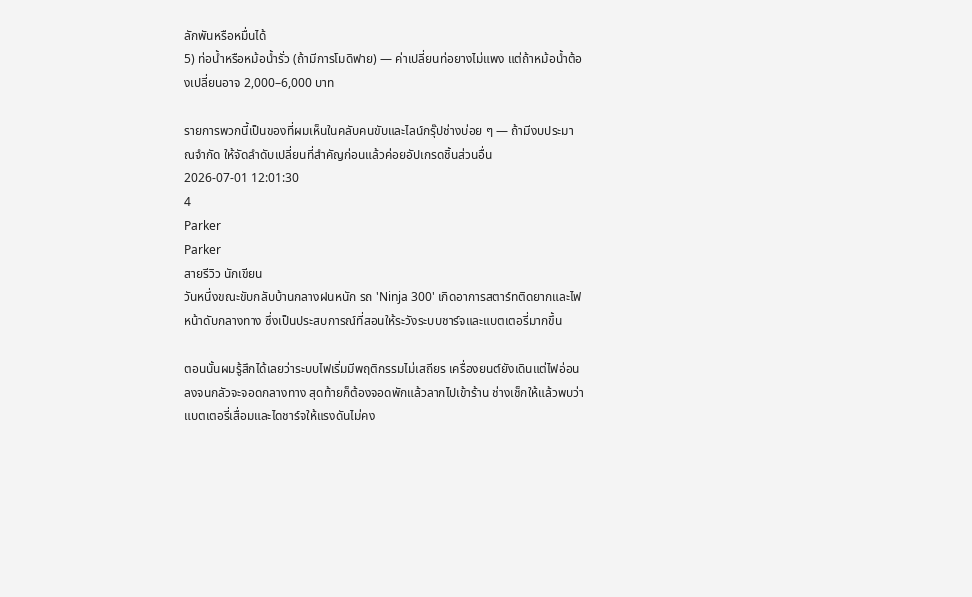ลักพันหรือหมื่นได้
5) ท่อน้ำหรือหม้อน้ำรั่ว (ถ้ามีการโมดิฟาย) — ค่าเปลี่ยนท่อยางไม่แพง แต่ถ้าหม้อน้ำต้องเปลี่ยนอาจ 2,000–6,000 บาท

รายการพวกนี้เป็นของที่ผมเห็นในคลับคนขับและไลน์กรุ๊ปช่างบ่อย ๆ — ถ้ามีงบประมาณจำกัด ให้จัดลำดับเปลี่ยนที่สำคัญก่อนแล้วค่อยอัปเกรดชิ้นส่วนอื่น
2026-07-01 12:01:30
4
Parker
Parker
สายรีวิว นักเขียน
วันหนึ่งขณะขับกลับบ้านกลางฝนหนัก รถ 'Ninja 300' เกิดอาการสตาร์ทติดยากและไฟหน้าดับกลางทาง ซึ่งเป็นประสบการณ์ที่สอนให้ระวังระบบชาร์จและแบตเตอรี่มากขึ้น

ตอนนั้นผมรู้สึกได้เลยว่าระบบไฟเริ่มมีพฤติกรรมไม่เสถียร เครื่องยนต์ยังเดินแต่ไฟอ่อนลงจนกลัวจะจอดกลางทาง สุดท้ายก็ต้องจอดพักแล้วลากไปเข้าร้าน ช่างเช็กให้แล้วพบว่าแบตเตอรี่เสื่อมและไดชาร์จให้แรงดันไม่คง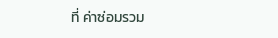ที่ ค่าซ่อมรวม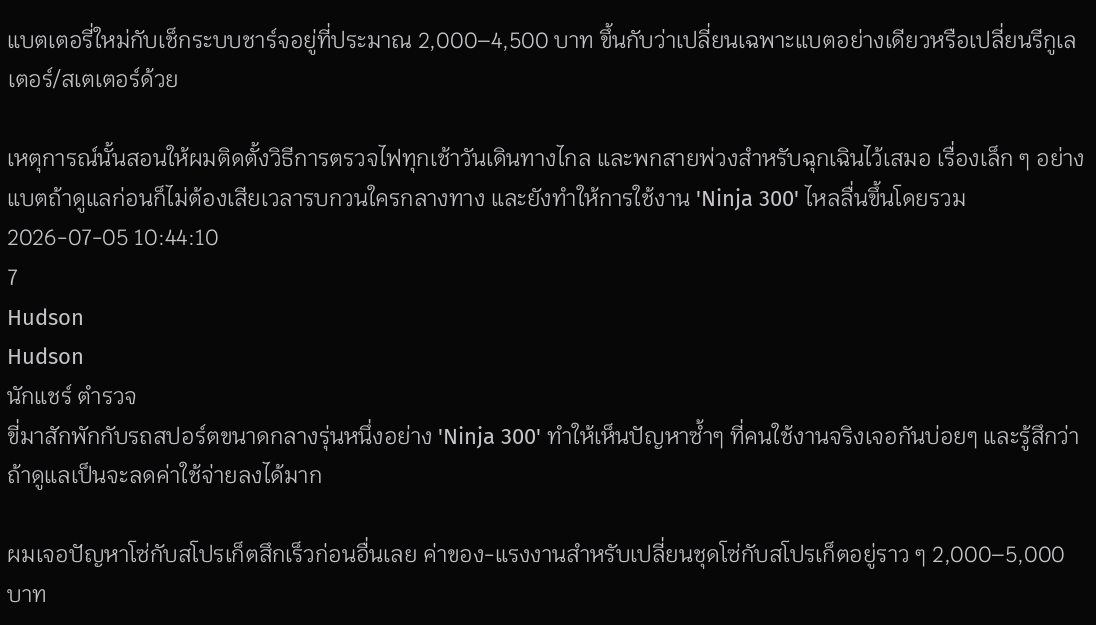แบตเตอรี่ใหม่กับเช็กระบบชาร์จอยู่ที่ประมาณ 2,000–4,500 บาท ขึ้นกับว่าเปลี่ยนเฉพาะแบตอย่างเดียวหรือเปลี่ยนรีกูเลเตอร์/สเตเตอร์ด้วย

เหตุการณ์นั้นสอนให้ผมติดตั้งวิธีการตรวจไฟทุกเช้าวันเดินทางไกล และพกสายพ่วงสำหรับฉุกเฉินไว้เสมอ เรื่องเล็ก ๆ อย่างแบตถ้าดูแลก่อนก็ไม่ต้องเสียเวลารบกวนใครกลางทาง และยังทำให้การใช้งาน 'Ninja 300' ไหลลื่นขึ้นโดยรวม
2026-07-05 10:44:10
7
Hudson
Hudson
นักแชร์ ตำรวจ
ขี่มาสักพักกับรถสปอร์ตขนาดกลางรุ่นหนึ่งอย่าง 'Ninja 300' ทำให้เห็นปัญหาซ้ำๆ ที่คนใช้งานจริงเจอกันบ่อยๆ และรู้สึกว่าถ้าดูแลเป็นจะลดค่าใช้จ่ายลงได้มาก

ผมเจอปัญหาโซ่กับสโปรเก็ตสึกเร็วก่อนอื่นเลย ค่าของ-แรงงานสำหรับเปลี่ยนชุดโซ่กับสโปรเก็ตอยู่ราว ๆ 2,000–5,000 บาท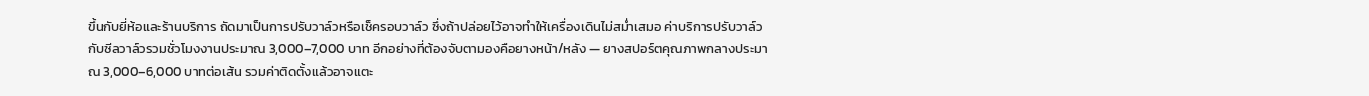ขึ้นกับยี่ห้อและร้านบริการ ถัดมาเป็นการปรับวาล์วหรือเช็ครอบวาล์ว ซึ่งถ้าปล่อยไว้อาจทำให้เครื่องเดินไม่สม่ำเสมอ ค่าบริการปรับวาล์วกับซีลวาล์วรวมชั่วโมงงานประมาณ 3,000–7,000 บาท อีกอย่างที่ต้องจับตามองคือยางหน้า/หลัง — ยางสปอร์ตคุณภาพกลางประมาณ 3,000–6,000 บาทต่อเส้น รวมค่าติดตั้งแล้วอาจแตะ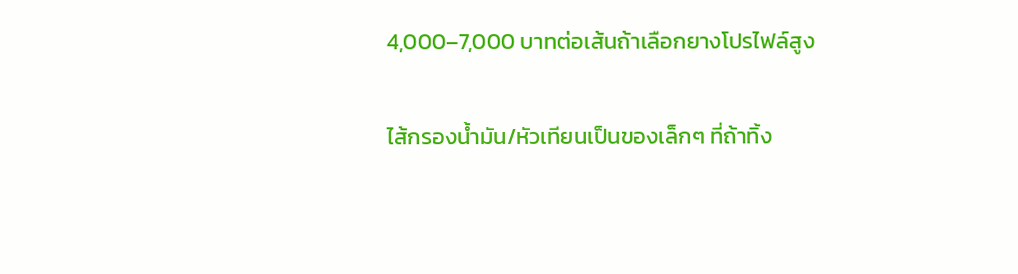4,000–7,000 บาทต่อเส้นถ้าเลือกยางโปรไฟล์สูง

ไส้กรองน้ำมัน/หัวเทียนเป็นของเล็กๆ ที่ถ้าทิ้ง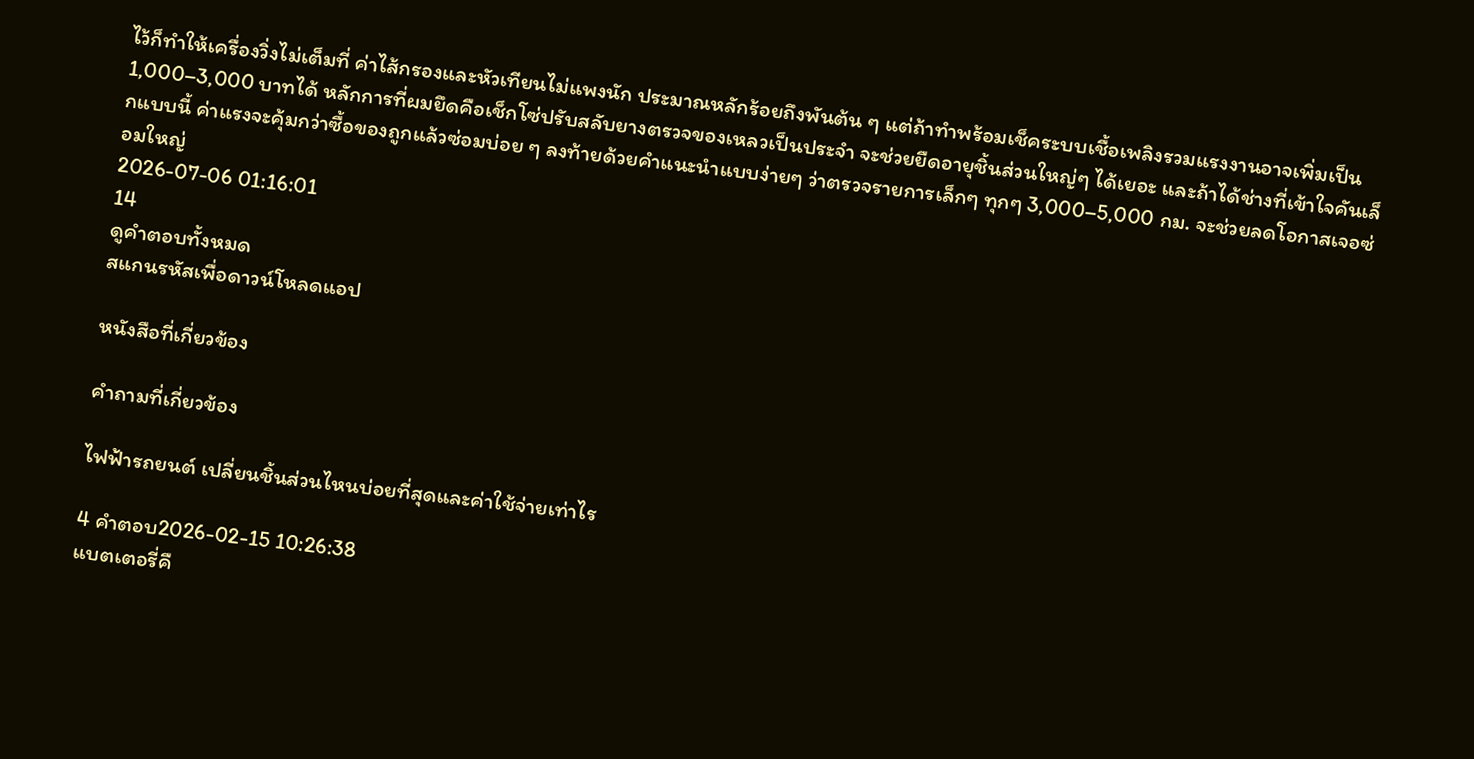ไว้ก็ทำให้เครื่องวิ่งไม่เต็มที่ ค่าไส้กรองและหัวเทียนไม่แพงนัก ประมาณหลักร้อยถึงพันต้น ๆ แต่ถ้าทำพร้อมเช็คระบบเชื้อเพลิงรวมแรงงานอาจเพิ่มเป็น 1,000–3,000 บาทได้ หลักการที่ผมยึดคือเช็กโซ่ปรับสลับยางตรวจของเหลวเป็นประจำ จะช่วยยืดอายุชิ้นส่วนใหญ่ๆ ได้เยอะ และถ้าได้ช่างที่เข้าใจคันเล็กแบบนี้ ค่าแรงจะคุ้มกว่าซื้อของถูกแล้วซ่อมบ่อย ๆ ลงท้ายด้วยคำแนะนำแบบง่ายๆ ว่าตรวจรายการเล็กๆ ทุกๆ 3,000–5,000 กม. จะช่วยลดโอกาสเจอซ่อมใหญ่
2026-07-06 01:16:01
14
ดูคำตอบทั้งหมด
สแกนรหัสเพื่อดาวน์โหลดแอป

หนังสือที่เกี่ยวข้อง

คำถามที่เกี่ยวข้อง

ไฟฟ้ารถยนต์ เปลี่ยนชิ้นส่วนไหนบ่อยที่สุดและค่าใช้จ่ายเท่าไร

4 คำตอบ2026-02-15 10:26:38
แบตเตอรี่คื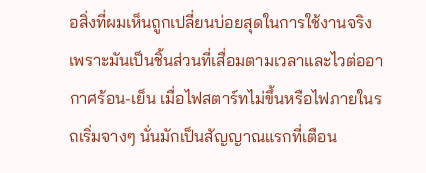อสิ่งที่ผมเห็นถูกเปลี่ยนบ่อยสุดในการใช้งานจริง เพราะมันเป็นชิ้นส่วนที่เสื่อมตามเวลาและไวต่ออากาศร้อน-เย็น เมื่อไฟสตาร์ทไม่ขึ้นหรือไฟภายในรถเริ่มจางๆ นั่นมักเป็นสัญญาณแรกที่เตือน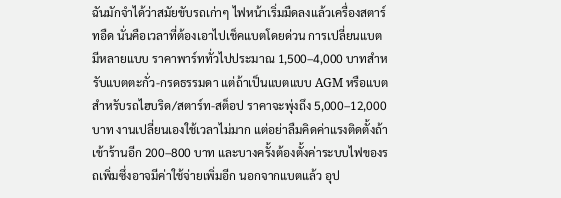ฉันมักจำได้ว่าสมัยขับรถเก่าๆ ไฟหน้าเริ่มมืดลงแล้วเครื่องสตาร์ทอืด นั่นคือเวลาที่ต้องเอาไปเช็คแบตโดยด่วน การเปลี่ยนแบตมีหลายแบบ ราคาพาร์ททั่วไปประมาณ 1,500–4,000 บาทสำหรับแบตตะกั่ว-กรดธรรมดา แต่ถ้าเป็นแบตแบบ AGM หรือแบตสำหรับรถไฮบริด/สตาร์ท-สต็อป ราคาจะพุ่งถึง 5,000–12,000 บาท งานเปลี่ยนเองใช้เวลาไม่มาก แต่อย่าลืมคิดค่าแรงติดตั้งถ้าเข้าร้านอีก 200–800 บาท และบางครั้งต้องตั้งค่าระบบไฟของรถเพิ่มซึ่งอาจมีค่าใช้จ่ายเพิ่มอีก นอกจากแบตแล้ว อุป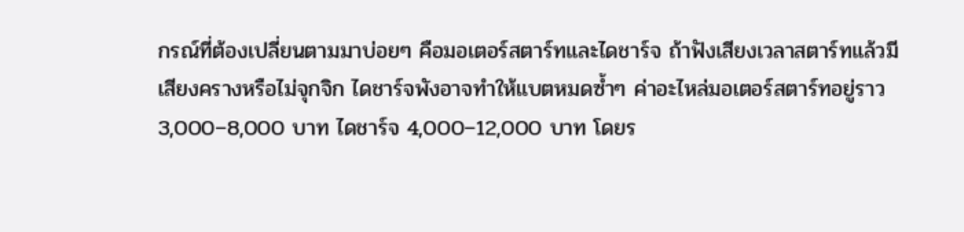กรณ์ที่ต้องเปลี่ยนตามมาบ่อยๆ คือมอเตอร์สตาร์ทและไดชาร์จ ถ้าฟังเสียงเวลาสตาร์ทแล้วมีเสียงครางหรือไม่จุกจิก ไดชาร์จพังอาจทำให้แบตหมดซ้ำๆ ค่าอะไหล่มอเตอร์สตาร์ทอยู่ราว 3,000–8,000 บาท ไดชาร์จ 4,000–12,000 บาท โดยร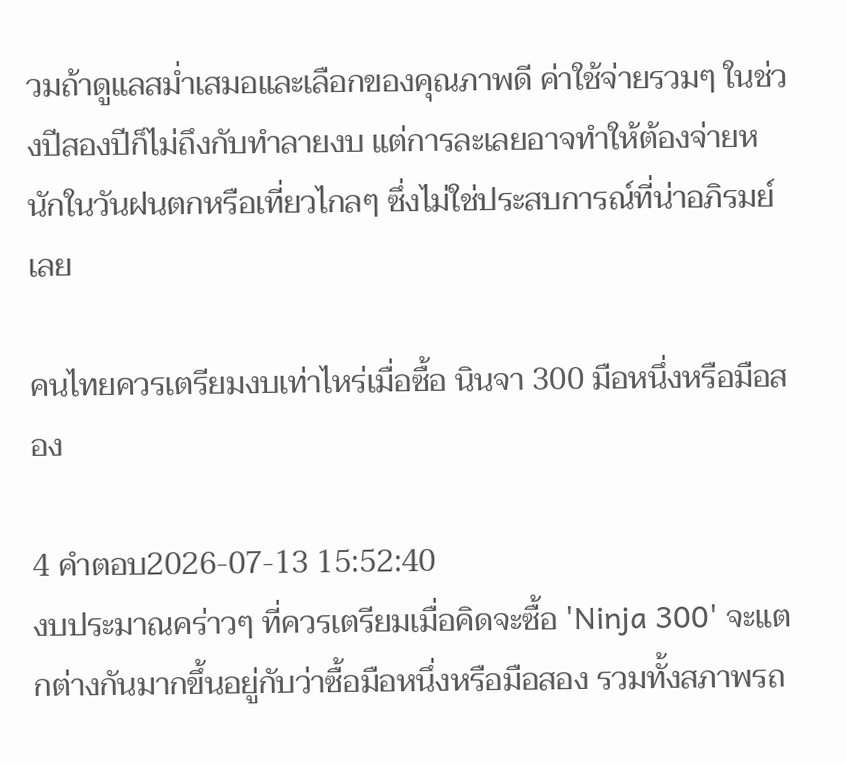วมถ้าดูแลสม่ำเสมอและเลือกของคุณภาพดี ค่าใช้จ่ายรวมๆ ในช่วงปีสองปีก็ไม่ถึงกับทำลายงบ แต่การละเลยอาจทำให้ต้องจ่ายหนักในวันฝนตกหรือเที่ยวไกลๆ ซึ่งไม่ใช่ประสบการณ์ที่น่าอภิรมย์เลย

คนไทยควรเตรียมงบเท่าไหร่เมื่อซื้อ นินจา 300 มือหนึ่งหรือมือสอง

4 คำตอบ2026-07-13 15:52:40
งบประมาณคร่าวๆ ที่ควรเตรียมเมื่อคิดจะซื้อ 'Ninja 300' จะแตกต่างกันมากขึ้นอยู่กับว่าซื้อมือหนึ่งหรือมือสอง รวมทั้งสภาพรถ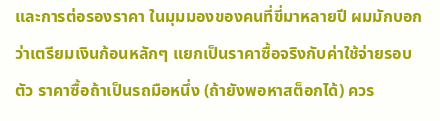และการต่อรองราคา ในมุมมองของคนที่ขี่มาหลายปี ผมมักบอกว่าเตรียมเงินก้อนหลักๆ แยกเป็นราคาซื้อจริงกับค่าใช้จ่ายรอบตัว ราคาซื้อถ้าเป็นรถมือหนึ่ง (ถ้ายังพอหาสต็อกได้) ควร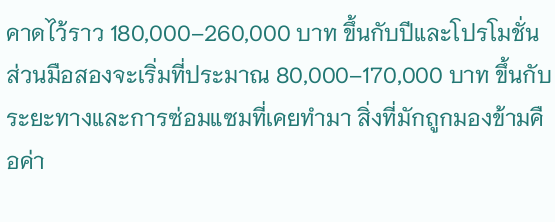คาดไว้ราว 180,000–260,000 บาท ขึ้นกับปีและโปรโมชั่น ส่วนมือสองจะเริ่มที่ประมาณ 80,000–170,000 บาท ขึ้นกับระยะทางและการซ่อมแซมที่เคยทำมา สิ่งที่มักถูกมองข้ามคือค่า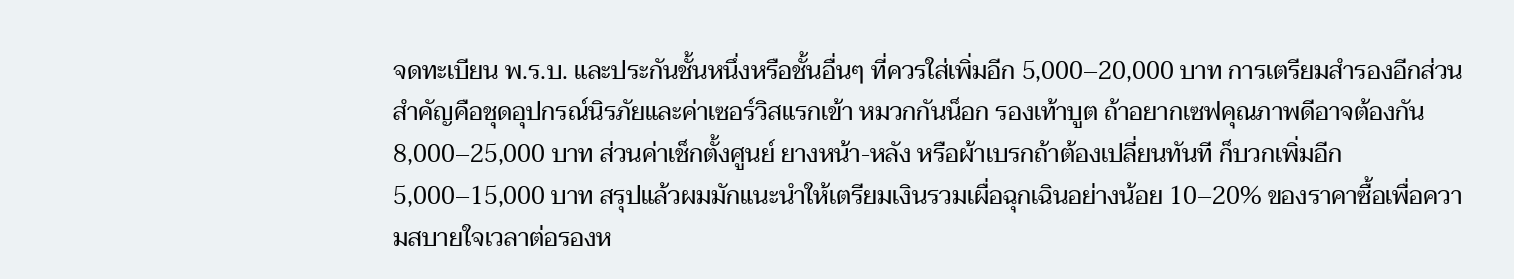จดทะเบียน พ.ร.บ. และประกันชั้นหนึ่งหรือชั้นอื่นๆ ที่ควรใส่เพิ่มอีก 5,000–20,000 บาท การเตรียมสำรองอีกส่วนสำคัญคือชุดอุปกรณ์นิรภัยและค่าเซอร์วิสแรกเข้า หมวกกันน็อก รองเท้าบูต ถ้าอยากเซฟคุณภาพดีอาจต้องกัน 8,000–25,000 บาท ส่วนค่าเช็กตั้งศูนย์ ยางหน้า-หลัง หรือผ้าเบรกถ้าต้องเปลี่ยนทันที ก็บวกเพิ่มอีก 5,000–15,000 บาท สรุปแล้วผมมักแนะนำให้เตรียมเงินรวมเผื่อฉุกเฉินอย่างน้อย 10–20% ของราคาซื้อเพื่อความสบายใจเวลาต่อรองห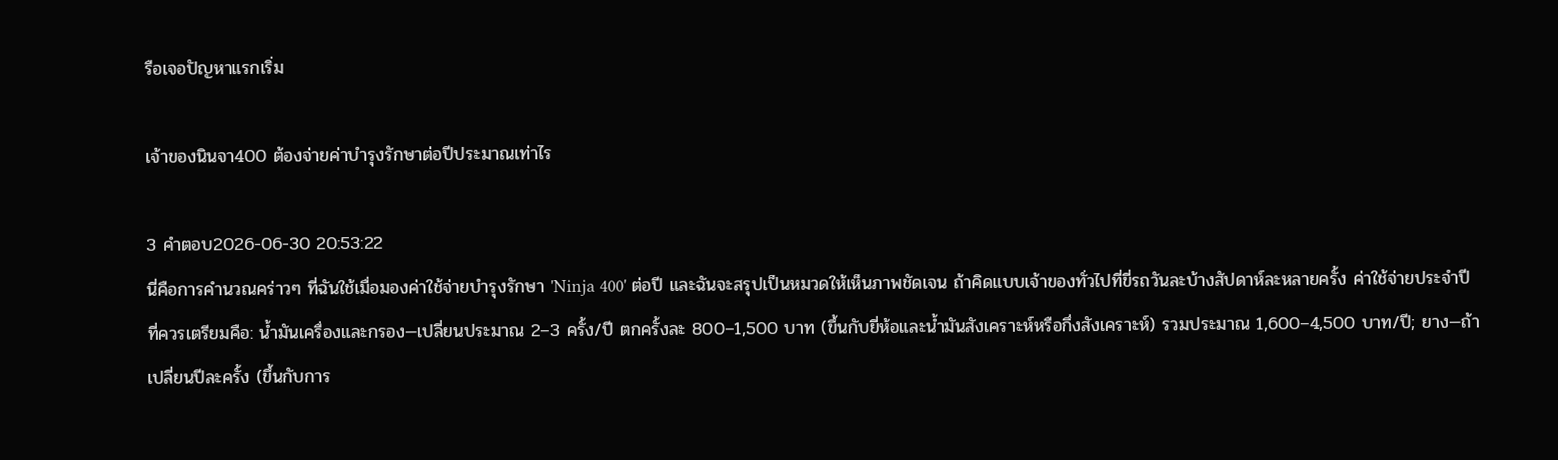รือเจอปัญหาแรกเริ่ม

เจ้าของนินจา400 ต้องจ่ายค่าบำรุงรักษาต่อปีประมาณเท่าไร

3 คำตอบ2026-06-30 20:53:22
นี่คือการคำนวณคร่าวๆ ที่ฉันใช้เมื่อมองค่าใช้จ่ายบำรุงรักษา 'Ninja 400' ต่อปี และฉันจะสรุปเป็นหมวดให้เห็นภาพชัดเจน ถ้าคิดแบบเจ้าของทั่วไปที่ขี่รถวันละบ้างสัปดาห์ละหลายครั้ง ค่าใช้จ่ายประจำปีที่ควรเตรียมคือ: น้ำมันเครื่องและกรอง—เปลี่ยนประมาณ 2–3 ครั้ง/ปี ตกครั้งละ 800–1,500 บาท (ขึ้นกับยี่ห้อและน้ำมันสังเคราะห์หรือกึ่งสังเคราะห์) รวมประมาณ 1,600–4,500 บาท/ปี; ยาง—ถ้าเปลี่ยนปีละครั้ง (ขึ้นกับการ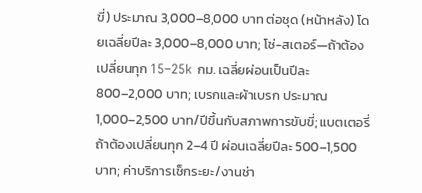ขี่) ประมาณ 3,000–8,000 บาท ต่อชุด (หน้าหลัง) โดยเฉลี่ยปีละ 3,000–8,000 บาท; โซ่-สเตอร์—ถ้าต้องเปลี่ยนทุก 15–25k กม. เฉลี่ยผ่อนเป็นปีละ 800–2,000 บาท; เบรกและผ้าเบรก ประมาณ 1,000–2,500 บาท/ปีขึ้นกับสภาพการขับขี่; แบตเตอรี่ถ้าต้องเปลี่ยนทุก 2–4 ปี ผ่อนเฉลี่ยปีละ 500–1,500 บาท; ค่าบริการเช็กระยะ/งานช่า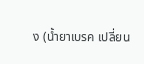ง (น้ำยาเบรค เปลี่ยน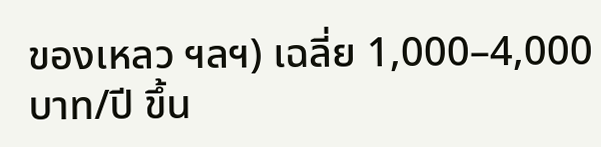ของเหลว ฯลฯ) เฉลี่ย 1,000–4,000 บาท/ปี ขึ้น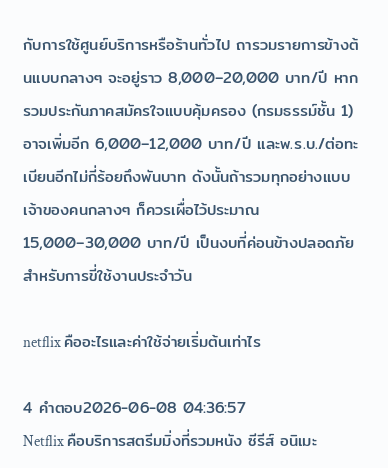กับการใช้ศูนย์บริการหรือร้านทั่วไป ถารวมรายการข้างต้นแบบกลางๆ จะอยู่ราว 8,000–20,000 บาท/ปี หากรวมประกันภาคสมัครใจแบบคุ้มครอง (กรมธรรม์ชั้น 1) อาจเพิ่มอีก 6,000–12,000 บาท/ปี และพ.ร.บ./ต่อทะเบียนอีกไม่กี่ร้อยถึงพันบาท ดังนั้นถ้ารวมทุกอย่างแบบเจ้าของคนกลางๆ ก็ควรเผื่อไว้ประมาณ 15,000–30,000 บาท/ปี เป็นงบที่ค่อนข้างปลอดภัยสำหรับการขี่ใช้งานประจำวัน

netflix คืออะไรและค่าใช้จ่ายเริ่มต้นเท่าไร

4 คำตอบ2026-06-08 04:36:57
Netflix คือบริการสตรีมมิ่งที่รวมหนัง ซีรีส์ อนิเมะ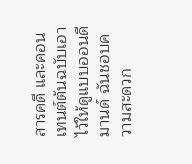สารคดี และคอนเทนต์ต้นฉบับเอาไว้ให้ดูแบบออนดีมานด์ ฉันชอบความสะดวก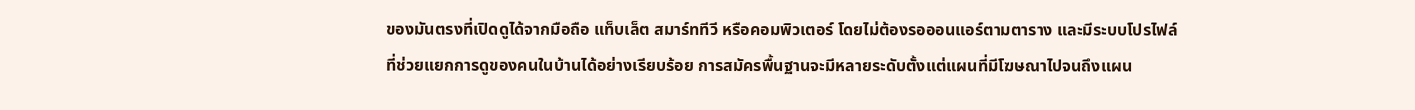ของมันตรงที่เปิดดูได้จากมือถือ แท็บเล็ต สมาร์ททีวี หรือคอมพิวเตอร์ โดยไม่ต้องรอออนแอร์ตามตาราง และมีระบบโปรไฟล์ที่ช่วยแยกการดูของคนในบ้านได้อย่างเรียบร้อย การสมัครพื้นฐานจะมีหลายระดับตั้งแต่แผนที่มีโฆษณาไปจนถึงแผน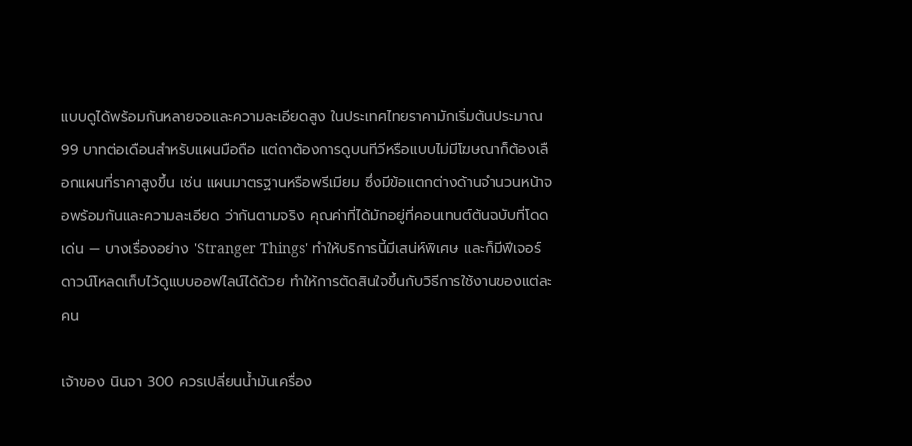แบบดูได้พร้อมกันหลายจอและความละเอียดสูง ในประเทศไทยราคามักเริ่มต้นประมาณ 99 บาทต่อเดือนสำหรับแผนมือถือ แต่ถาต้องการดูบนทีวีหรือแบบไม่มีโฆษณาก็ต้องเลือกแผนที่ราคาสูงขึ้น เช่น แผนมาตรฐานหรือพรีเมียม ซึ่งมีข้อแตกต่างด้านจำนวนหน้าจอพร้อมกันและความละเอียด ว่ากันตามจริง คุณค่าที่ได้มักอยู่ที่คอนเทนต์ต้นฉบับที่โดดเด่น — บางเรื่องอย่าง 'Stranger Things' ทำให้บริการนี้มีเสน่ห์พิเศษ และก็มีฟีเจอร์ดาวน์โหลดเก็บไว้ดูแบบออฟไลน์ได้ด้วย ทำให้การตัดสินใจขึ้นกับวิธีการใช้งานของแต่ละคน

เจ้าของ นินจา 300 ควรเปลี่ยนน้ำมันเครื่อง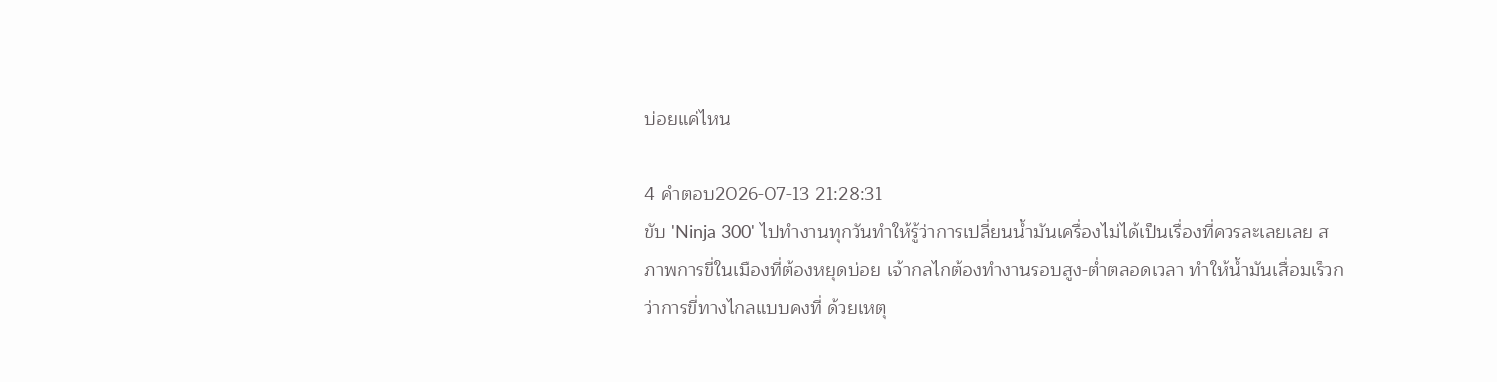บ่อยแค่ไหน

4 คำตอบ2026-07-13 21:28:31
ขับ 'Ninja 300' ไปทำงานทุกวันทำให้รู้ว่าการเปลี่ยนน้ำมันเครื่องไม่ได้เป็นเรื่องที่ควรละเลยเลย สภาพการขี่ในเมืองที่ต้องหยุดบ่อย เจ้ากลไกต้องทำงานรอบสูง-ต่ำตลอดเวลา ทำให้น้ำมันเสื่อมเร็วกว่าการขี่ทางไกลแบบคงที่ ด้วยเหตุ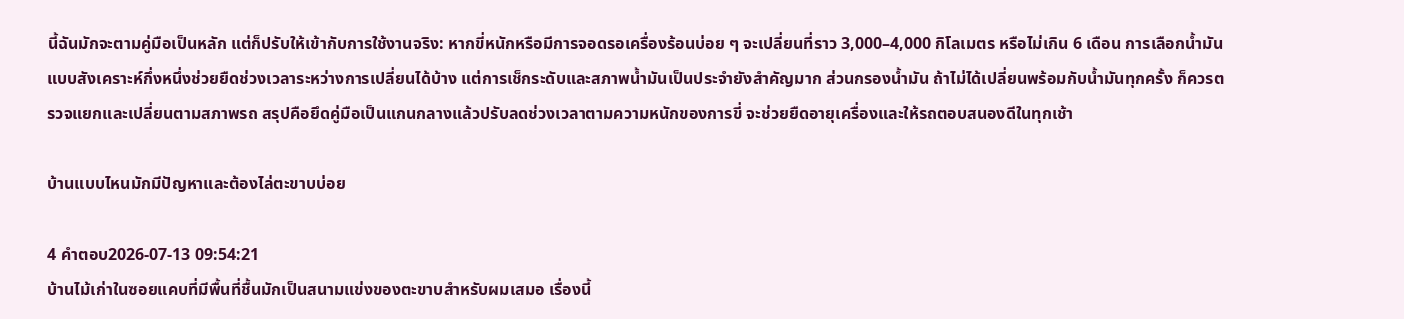นี้ฉันมักจะตามคู่มือเป็นหลัก แต่ก็ปรับให้เข้ากับการใช้งานจริง: หากขี่หนักหรือมีการจอดรอเครื่องร้อนบ่อย ๆ จะเปลี่ยนที่ราว 3,000–4,000 กิโลเมตร หรือไม่เกิน 6 เดือน การเลือกน้ำมันแบบสังเคราะห์กึ่งหนึ่งช่วยยืดช่วงเวลาระหว่างการเปลี่ยนได้บ้าง แต่การเช็กระดับและสภาพน้ำมันเป็นประจำยังสำคัญมาก ส่วนกรองน้ำมัน ถ้าไม่ได้เปลี่ยนพร้อมกับน้ำมันทุกครั้ง ก็ควรตรวจแยกและเปลี่ยนตามสภาพรถ สรุปคือยึดคู่มือเป็นแกนกลางแล้วปรับลดช่วงเวลาตามความหนักของการขี่ จะช่วยยืดอายุเครื่องและให้รถตอบสนองดีในทุกเช้า

บ้านแบบไหนมักมีปัญหาและต้องไล่ตะขาบบ่อย

4 คำตอบ2026-07-13 09:54:21
บ้านไม้เก่าในซอยแคบที่มีพื้นที่ชื้นมักเป็นสนามแข่งของตะขาบสำหรับผมเสมอ เรื่องนี้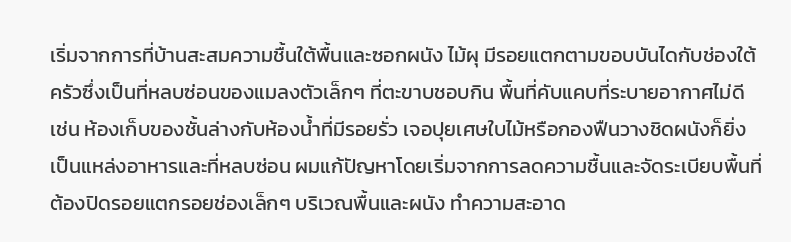เริ่มจากการที่บ้านสะสมความชื้นใต้พื้นและซอกผนัง ไม้ผุ มีรอยแตกตามขอบบันไดกับช่องใต้ครัวซึ่งเป็นที่หลบซ่อนของแมลงตัวเล็กๆ ที่ตะขาบชอบกิน พื้นที่คับแคบที่ระบายอากาศไม่ดี เช่น ห้องเก็บของชั้นล่างกับห้องน้ำที่มีรอยรั่ว เจอปุยเศษใบไม้หรือกองฟืนวางชิดผนังก็ยิ่งเป็นแหล่งอาหารและที่หลบซ่อน ผมแก้ปัญหาโดยเริ่มจากการลดความชื้นและจัดระเบียบพื้นที่ ต้องปิดรอยแตกรอยช่องเล็กๆ บริเวณพื้นและผนัง ทำความสะอาด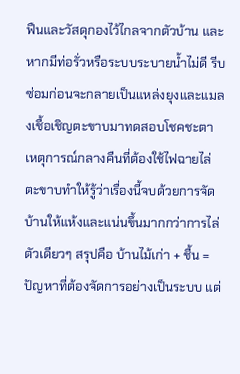ฟืนและวัสดุกองไว้ไกลจากตัวบ้าน และหากมีท่อรั่วหรือระบบระบายน้ำไม่ดี รีบซ่อมก่อนจะกลายเป็นแหล่งยุงและแมลงเชื้อเชิญตะขาบมาทดสอบโชคชะตา เหตุการณ์กลางคืนที่ต้องใช้ไฟฉายไล่ตะขาบทำให้รู้ว่าเรื่องนี้จบด้วยการจัดบ้านให้แห้งและแน่นขึ้นมากกว่าการไล่ตัวเดียวๆ สรุปคือ บ้านไม้เก่า + ชื้น = ปัญหาที่ต้องจัดการอย่างเป็นระบบ แต่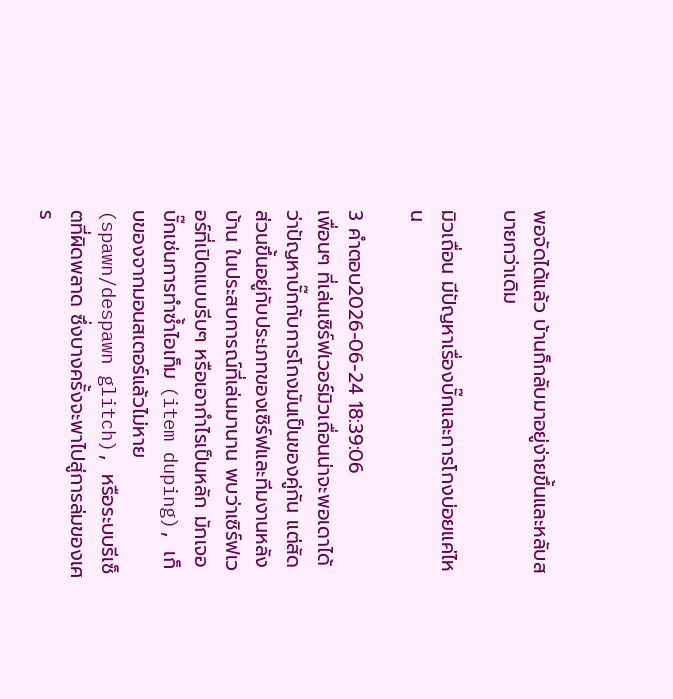พอจัดได้แล้ว บ้านก็กลับมาอยู่ง่ายขึ้นและหลับสบายกว่าเดิม

มิวเถื่อน มีปัญหาเรื่องบั๊กและการโกงบ่อยแค่ไหน

3 คำตอบ2026-06-24 18:39:06
เพื่อนๆ ที่เล่นเซิร์ฟเวอร์มิวเถื่อนน่าจะพอเดาได้ว่าปัญหาบั๊กกับการโกงมันเป็นของคู่กัน แต่สัดส่วนขึ้นอยู่กับประเภทของเซิร์ฟและทีมงานหลังบ้าน ในประสบการณ์ที่เล่นมานาน พบว่าเซิร์ฟเวอร์ที่เปิดแบบรีบๆ หรือเอากำไรเป็นหลัก มักเจอบั๊กเช่นการทำซ้ำไอเท็ม (item duping), เก็บของจากมอนสเตอร์แล้วไม่หาย (spawn/despawn glitch), หรือระบบรีเซ็ตที่ผิดพลาด ซึ่งบางครั้งจะพาไปสู่การล่มของเศร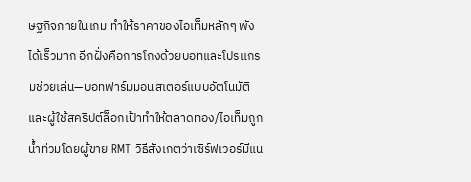ษฐกิจภายในเกม ทำให้ราคาของไอเท็มหลักๆ พังได้เร็วมาก อีกฝั่งคือการโกงด้วยบอทและโปรแกรมช่วยเล่น—บอทฟาร์มมอนสเตอร์แบบอัตโนมัติและผู้ใช้สคริปต์ล็อกเป้าทำให้ตลาดทอง/ไอเท็มถูกน้ำท่วมโดยผู้ขาย RMT วิธีสังเกตว่าเซิร์ฟเวอร์มีแน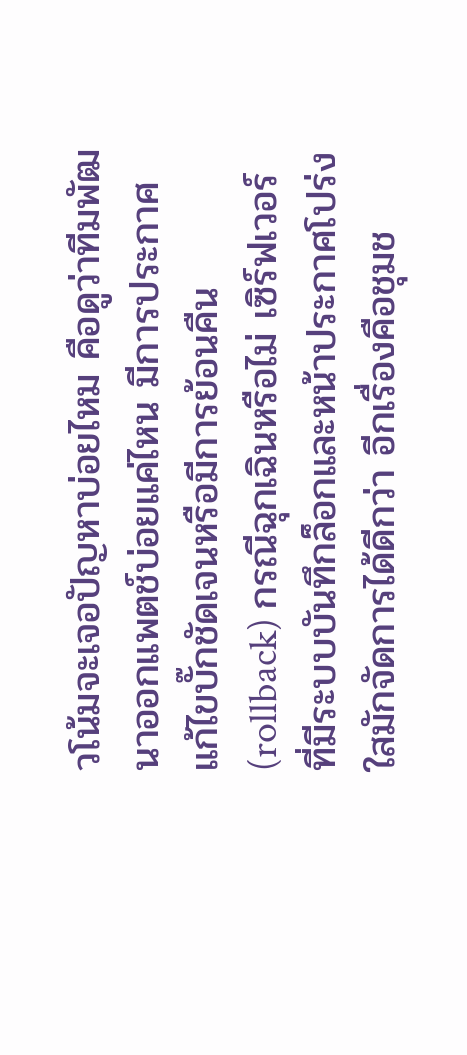วโน้มจะเจอปัญหาบ่อยไหม คือดูว่าทีมพัฒนาออกแพตช์บ่อยแค่ไหน มีการประกาศแก้ไขบั๊กชัดเจนหรือมีการย้อนคืน (rollback) กรณีฉุกเฉินหรือไม่ เซิร์ฟเวอร์ที่มีระบบบันทึกล็อกและหน้าประกาศโปร่งใสมักจัดการได้ดีกว่า อีกเรื่องคือชุมช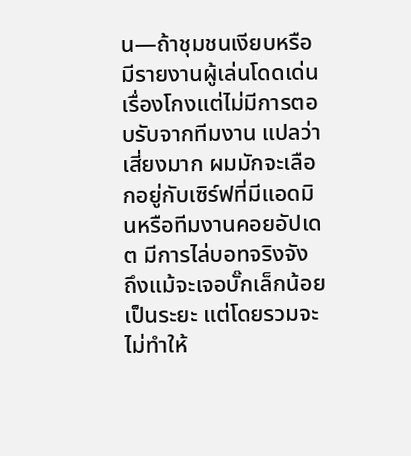น—ถ้าชุมชนเงียบหรือมีรายงานผู้เล่นโดดเด่นเรื่องโกงแต่ไม่มีการตอบรับจากทีมงาน แปลว่าเสี่ยงมาก ผมมักจะเลือกอยู่กับเซิร์ฟที่มีแอดมินหรือทีมงานคอยอัปเดต มีการไล่บอทจริงจัง ถึงแม้จะเจอบั๊กเล็กน้อยเป็นระยะ แต่โดยรวมจะไม่ทำให้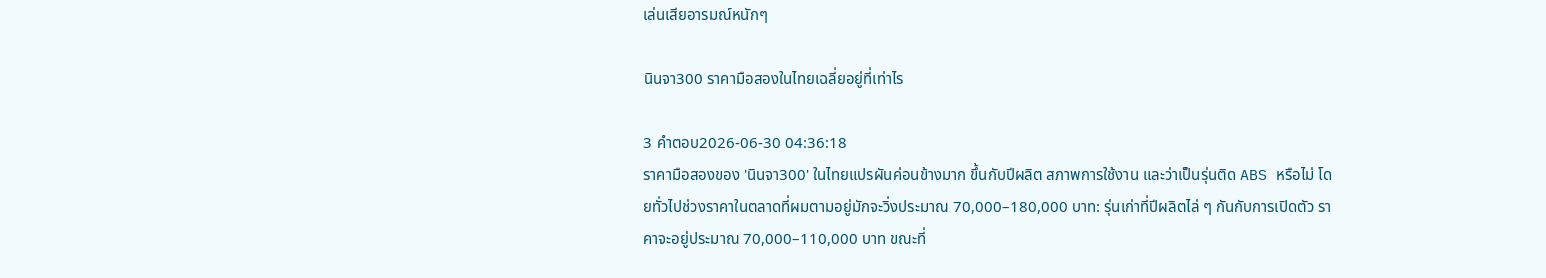เล่นเสียอารมณ์หนักๆ

นินจา300 ราคามือสองในไทยเฉลี่ยอยู่ที่เท่าไร

3 คำตอบ2026-06-30 04:36:18
ราคามือสองของ 'นินจา300' ในไทยแปรผันค่อนข้างมาก ขึ้นกับปีผลิต สภาพการใช้งาน และว่าเป็นรุ่นติด ABS หรือไม่ โดยทั่วไปช่วงราคาในตลาดที่ผมตามอยู่มักจะวิ่งประมาณ 70,000–180,000 บาท: รุ่นเก่าที่ปีผลิตไล่ ๆ กันกับการเปิดตัว ราคาจะอยู่ประมาณ 70,000–110,000 บาท ขณะที่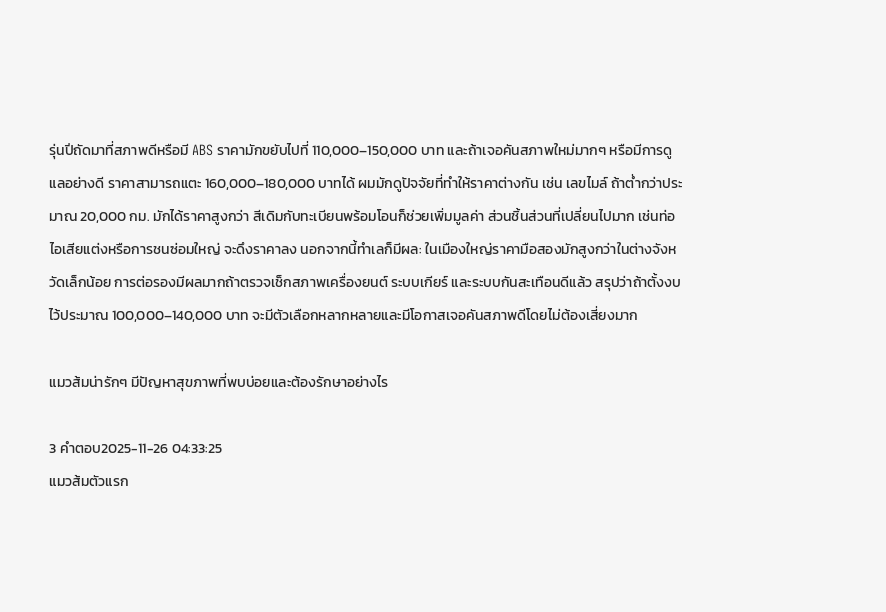รุ่นปีถัดมาที่สภาพดีหรือมี ABS ราคามักขยับไปที่ 110,000–150,000 บาท และถ้าเจอคันสภาพใหม่มากๆ หรือมีการดูแลอย่างดี ราคาสามารถแตะ 160,000–180,000 บาทได้ ผมมักดูปัจจัยที่ทำให้ราคาต่างกัน เช่น เลขไมล์ ถ้าต่ำกว่าประมาณ 20,000 กม. มักได้ราคาสูงกว่า สีเดิมกับทะเบียนพร้อมโอนก็ช่วยเพิ่มมูลค่า ส่วนชิ้นส่วนที่เปลี่ยนไปมาก เช่นท่อไอเสียแต่งหรือการชนซ่อมใหญ่ จะดึงราคาลง นอกจากนี้ทำเลก็มีผล: ในเมืองใหญ่ราคามือสองมักสูงกว่าในต่างจังหวัดเล็กน้อย การต่อรองมีผลมากถ้าตรวจเช็กสภาพเครื่องยนต์ ระบบเกียร์ และระบบกันสะเทือนดีแล้ว สรุปว่าถ้าตั้งงบไว้ประมาณ 100,000–140,000 บาท จะมีตัวเลือกหลากหลายและมีโอกาสเจอคันสภาพดีโดยไม่ต้องเสี่ยงมาก

แมวส้มน่ารักๆ มีปัญหาสุขภาพที่พบบ่อยและต้องรักษาอย่างไร

3 คำตอบ2025-11-26 04:33:25
แมวส้มตัวแรก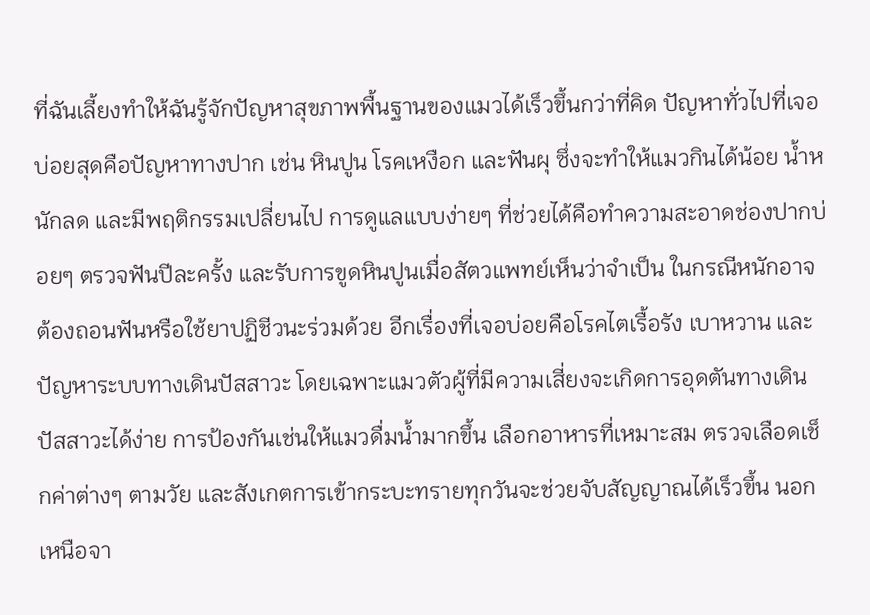ที่ฉันเลี้ยงทำให้ฉันรู้จักปัญหาสุขภาพพื้นฐานของแมวได้เร็วขึ้นกว่าที่คิด ปัญหาทั่วไปที่เจอบ่อยสุดคือปัญหาทางปาก เช่น หินปูน โรคเหงือก และฟันผุ ซึ่งจะทำให้แมวกินได้น้อย น้ำหนักลด และมีพฤติกรรมเปลี่ยนไป การดูแลแบบง่ายๆ ที่ช่วยได้คือทำความสะอาดช่องปากบ่อยๆ ตรวจฟันปีละครั้ง และรับการขูดหินปูนเมื่อสัตวแพทย์เห็นว่าจำเป็น ในกรณีหนักอาจต้องถอนฟันหรือใช้ยาปฏิชีวนะร่วมด้วย อีกเรื่องที่เจอบ่อยคือโรคไตเรื้อรัง เบาหวาน และปัญหาระบบทางเดินปัสสาวะ โดยเฉพาะแมวตัวผู้ที่มีความเสี่ยงจะเกิดการอุดตันทางเดินปัสสาวะได้ง่าย การป้องกันเช่นให้แมวดื่มน้ำมากขึ้น เลือกอาหารที่เหมาะสม ตรวจเลือดเช็กค่าต่างๆ ตามวัย และสังเกตการเข้ากระบะทรายทุกวันจะช่วยจับสัญญาณได้เร็วขึ้น นอกเหนือจา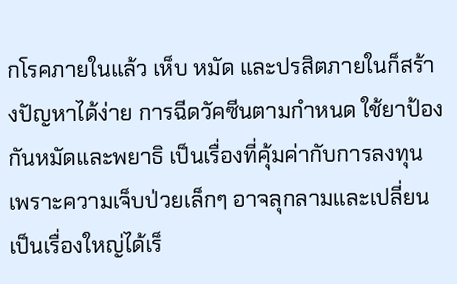กโรคภายในแล้ว เห็บ หมัด และปรสิตภายในก็สร้างปัญหาได้ง่าย การฉีดวัคซีนตามกำหนด ใช้ยาป้องกันหมัดและพยาธิ เป็นเรื่องที่คุ้มค่ากับการลงทุน เพราะความเจ็บป่วยเล็กๆ อาจลุกลามและเปลี่ยนเป็นเรื่องใหญ่ได้เร็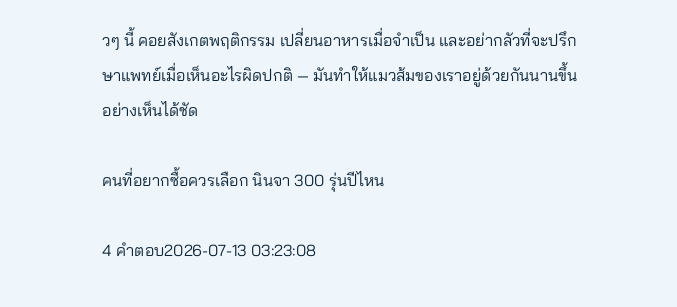วๆ นี้ คอยสังเกตพฤติกรรม เปลี่ยนอาหารเมื่อจำเป็น และอย่ากลัวที่จะปรึกษาแพทย์เมื่อเห็นอะไรผิดปกติ — มันทำให้แมวส้มของเราอยู่ด้วยกันนานขึ้นอย่างเห็นได้ชัด

คนที่อยากซื้อควรเลือก นินจา 300 รุ่นปีไหน

4 คำตอบ2026-07-13 03:23:08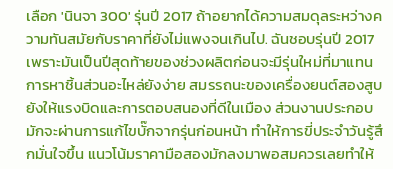เลือก 'นินจา 300' รุ่นปี 2017 ถ้าอยากได้ความสมดุลระหว่างความทันสมัยกับราคาที่ยังไม่แพงจนเกินไป. ฉันชอบรุ่นปี 2017 เพราะมันเป็นปีสุดท้ายของช่วงผลิตก่อนจะมีรุ่นใหม่ที่มาแทน การหาชิ้นส่วนอะไหล่ยังง่าย สมรรถนะของเครื่องยนต์สองสูบยังให้แรงบิดและการตอบสนองที่ดีในเมือง ส่วนงานประกอบมักจะผ่านการแก้ไขบั๊กจากรุ่นก่อนหน้า ทำให้การขี่ประจำวันรู้สึกมั่นใจขึ้น แนวโน้มราคามือสองมักลงมาพอสมควรเลยทำให้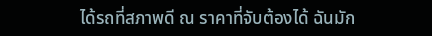ได้รถที่สภาพดี ณ ราคาที่จับต้องได้ ฉันมัก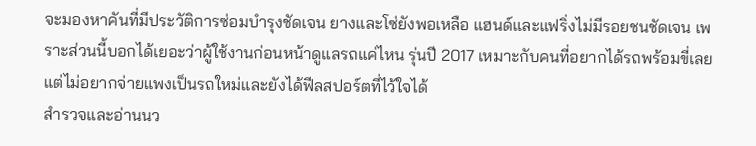จะมองหาคันที่มีประวัติการซ่อมบำรุงชัดเจน ยางและโซ่ยังพอเหลือ แฮนด์และแฟริ่งไม่มีรอยชนชัดเจน เพราะส่วนนี้บอกได้เยอะว่าผู้ใช้งานก่อนหน้าดูแลรถแค่ไหน รุ่นปี 2017 เหมาะกับคนที่อยากได้รถพร้อมขี่เลย แต่ไม่อยากจ่ายแพงเป็นรถใหม่และยังได้ฟีลสปอร์ตที่ไว้ใจได้
สำรวจและอ่านนว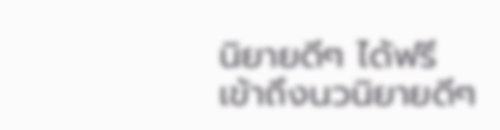นิยายดีๆ ได้ฟรี
เข้าถึงนวนิยายดีๆ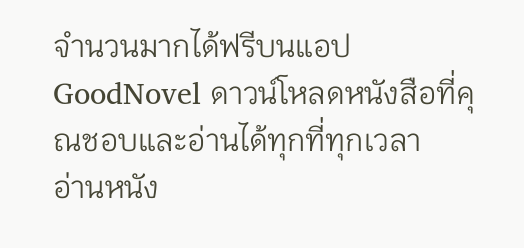จำนวนมากได้ฟรีบนแอป GoodNovel ดาวน์โหลดหนังสือที่คุณชอบและอ่านได้ทุกที่ทุกเวลา
อ่านหนัง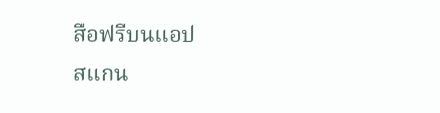สือฟรีบนแอป
สแกน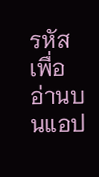รหัสเพื่ออ่านบนแอป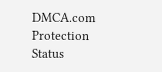DMCA.com Protection Status